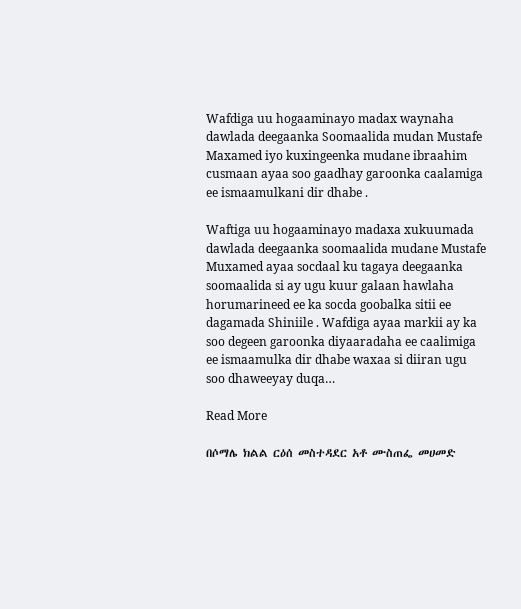Wafdiga uu hogaaminayo madax waynaha dawlada deegaanka Soomaalida mudan Mustafe Maxamed iyo kuxingeenka mudane ibraahim cusmaan ayaa soo gaadhay garoonka caalamiga ee ismaamulkani dir dhabe .

Waftiga uu hogaaminayo madaxa xukuumada dawlada deegaanka soomaalida mudane Mustafe Muxamed ayaa socdaal ku tagaya deegaanka soomaalida si ay ugu kuur galaan hawlaha horumarineed ee ka socda goobalka sitii ee dagamada Shiniile . Wafdiga ayaa markii ay ka soo degeen garoonka diyaaradaha ee caalimiga ee ismaamulka dir dhabe waxaa si diiran ugu soo dhaweeyay duqa…

Read More

በሶማሌ ክልል ርዕሰ መስተዳደር አቶ ሙስጠፌ መሀመድ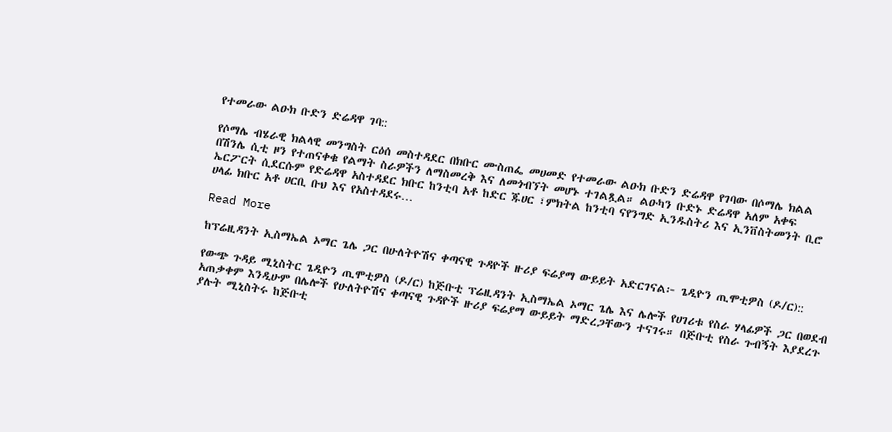የተመራው ልዑክ ቡድን ድሬዳዋ ገባ::

የሶማሌ ብሄራዊ ክልላዊ መንግስት ርዕሰ መስተዳደር በክቡር ሙስጠፌ መሀመድ የተመራው ልዑክ ቡድን ድሬዳዋ የገባው በሶማሌ ክልል በሽንሌ ሲቲ ዞን የተጠናቀቁ የልማት ስራዎችን ለማስመረቅ እና ለመጎብኘት መሆኑ ተገልጿል። ልዑካን ቡድኑ ድሬዳዋ አለም አቀፍ ኤርፖርት ሲደርሱም የድሬዳዋ አስተዳደር ክቡር ከንቲባ አቶ ከድር ጁሀር ፣ምክትል ከንቲባ ናየንግድ ኢንዱስትሪ እና ኢንቨስትመንት ቢሮ ሀላፊ ክቡር አቶ ሀርቢ ቡህ እና የአስተዳደሩ…

Read More

ከፕሬዚዳንት ኢስማኤል ኦማር ጌሌ ጋር በሁለትዮሽና ቀጣናዊ ጉዳዮች ዙሪያ ፍሬያማ ውይይት አድርገናል፦ ጌዲዮን ጢሞቲዎስ (ዶ/ር)::

የውጭ ጉዳይ ሚኒስትር ጌዲዮን ጢሞቲዎስ (ዶ/ር) ከጅቡቲ ፕሬዚዳንት ኢስማኤል ኦማር ጌሌ እና ሌሎች የሀገሪቱ የስራ ሃላፊዎች ጋር በወደብ አጠቃቀም እንዲሁም በሌሎች የሁለትዮሽና ቀጣናዊ ጉዳዮች ዙሪያ ፍሬያማ ውይይት ማድረጋቸውን ተናገሩ። በጅቡቲ የስራ ጉብኝት እያደረጉ ያሉት ሚኒስትሩ ከጅቡቲ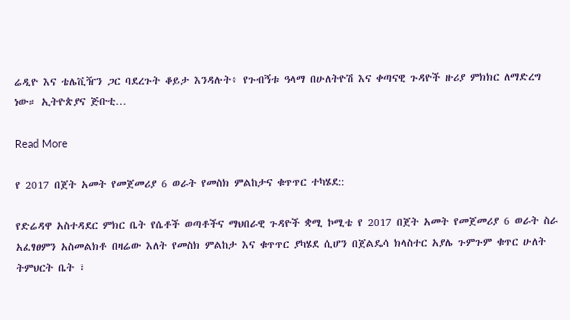ሬዲዮ እና ቴሌቪዥን ጋር ባደረጉት ቆይታ እንዳሉት፥ የጉብኝቱ ዓላማ በሁለትዮሽ እና ቀጣናዊ ጉዳዮች ዙሪያ ምክክር ለማድረግ ነው። ኢትዮጵያና ጅቡቲ…

Read More

የ 2017 በጀት አመት የመጀመሪያ 6 ወራት የመስክ ምልከታና ቁጥጥር ተካሄደ::

የድሬዳዋ አስተዳደር ምክር ቤት የሴቶች ወጣቶችና ማህበራዊ ጉዳዮች ቋሚ ኮሚቴ የ 2017 በጀት አመት የመጀመሪያ 6 ወራት ስራ አፈፃፀምን አስመልክቶ በዛሬው እለት የመስክ ምልከታ እና ቁጥጥር ያካሄደ ሲሆን በጀልዴሳ ክላስተር አያሌ ጉምጉም ቁጥር ሁለት ትምህርት ቤት ፣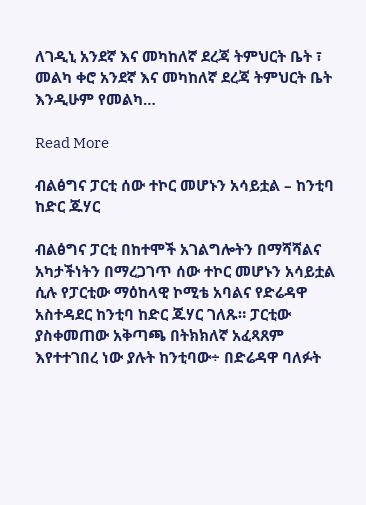ለገዲኒ አንደኛ እና መካከለኛ ደረጃ ትምህርት ቤት ፣ መልካ ቀሮ አንደኛ እና መካከለኛ ደረጃ ትምህርት ቤት እንዲሁም የመልካ…

Read More

ብልፅግና ፓርቲ ሰው ተኮር መሆኑን አሳይቷል – ከንቲባ ከድር ጁሃር

ብልፅግና ፓርቲ በከተሞች አገልግሎትን በማሻሻልና አካታችነትን በማረጋገጥ ሰው ተኮር መሆኑን አሳይቷል ሲሉ የፓርቲው ማዕከላዊ ኮሚቴ አባልና የድሬዳዋ አስተዳደር ከንቲባ ከድር ጁሃር ገለጹ። ፓርቲው ያስቀመጠው አቅጣጫ በትክክለኛ አፈጻጸም እየተተገበረ ነው ያሉት ከንቲባው÷ በድሬዳዋ ባለፉት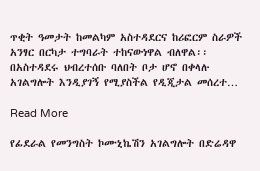ጥቂት ዓመታት ከመልካም አስተዳደርና ከሪፎርም ስራዎች አንፃር በርካታ ተግባራት ተከናውነዋል ብለዋል፡፡ በአስተዳደሩ ህብረተሰቡ ባለበት ቦታ ሆኖ በቀላሉ አገልግሎት እንዲያገኝ የሚያስችል የዲጂታል መሰረተ…

Read More

የፊደራል የመንግስት ኮሙኒኬሽን አገልግሎት በድሬዳዋ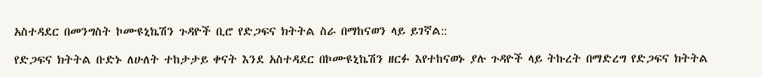አስተዳደር በመንግስት ኮሙዩኒኬሽን ጉዳዮች ቢሮ የድጋፍና ክትትል ስራ በማከናወን ላይ ይገኛል::

የድጋፍና ክትትል ቡድኑ ለሁለት ተከታታይ ቀናት እንደ አስተዳደር በኮሙዩኒኬሽን ዘርፉ እየተከናወኑ ያሉ ጉዳዮች ላይ ትኩረት በማድረግ የድጋፍና ክትትል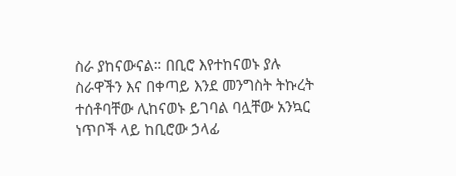ስራ ያከናውናል። በቢሮ እየተከናወኑ ያሉ ስራዋችን እና በቀጣይ እንደ መንግስት ትኩረት ተሰቶባቸው ሊከናወኑ ይገባል ባሏቸው አንኳር ነጥቦች ላይ ከቢሮው ኃላፊ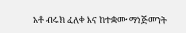አቶ ብሩክ ፈለቀ እና ከተቋሙ ማነጅመንት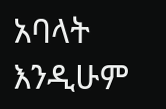አባላት እንዲሁም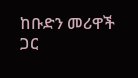ከቡድን መሪዋች ጋር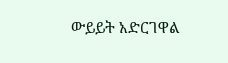ውይይት አድርገዋል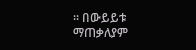። በውይይቱ ማጠቃለያም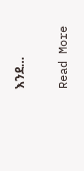እንደ…

Read More